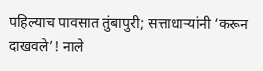पहिल्याच पावसात तुंबापुरी; सत्ताधाऱ्यांनी ‘करून दाखवले’! नाले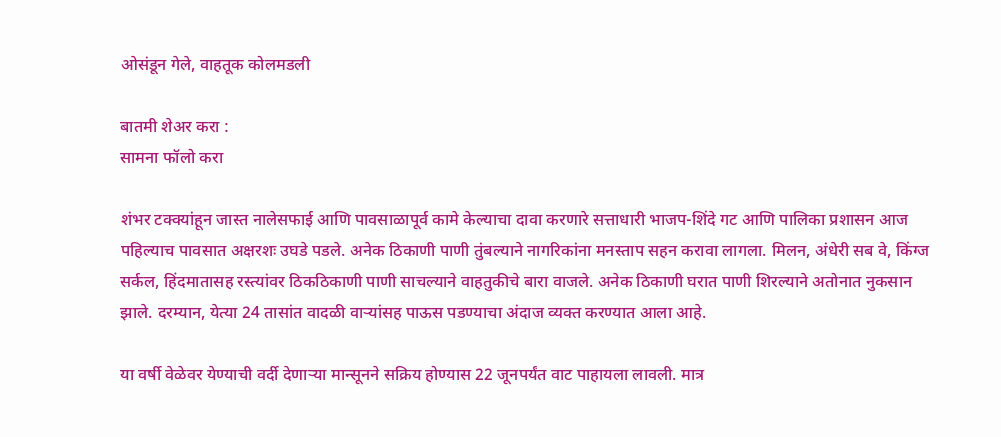ओसंडून गेले, वाहतूक कोलमडली

बातमी शेअर करा :
सामना फॉलो करा

शंभर टक्क्यांहून जास्त नालेसफाई आणि पावसाळापूर्व कामे केल्याचा दावा करणारे सत्ताधारी भाजप-शिंदे गट आणि पालिका प्रशासन आज पहिल्याच पावसात अक्षरशः उघडे पडले. अनेक ठिकाणी पाणी तुंबल्याने नागरिकांना मनस्ताप सहन करावा लागला. मिलन, अंधेरी सब वे, किंग्ज सर्कल, हिंदमातासह रस्त्यांवर ठिकठिकाणी पाणी साचल्याने वाहतुकीचे बारा वाजले. अनेक ठिकाणी घरात पाणी शिरल्याने अतोनात नुकसान झाले. दरम्यान, येत्या 24 तासांत वादळी वाऱ्यांसह पाऊस पडण्याचा अंदाज व्यक्त करण्यात आला आहे.

या वर्षी वेळेवर येण्याची वर्दी देणाऱ्या मान्सूनने सक्रिय होण्यास 22 जूनपर्यंत वाट पाहायला लावली. मात्र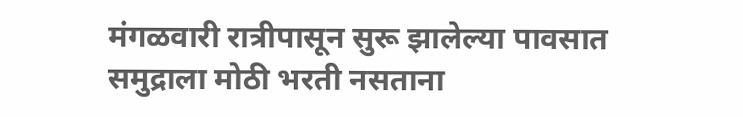मंगळवारी रात्रीपासून सुरू झालेल्या पावसात समुद्राला मोठी भरती नसताना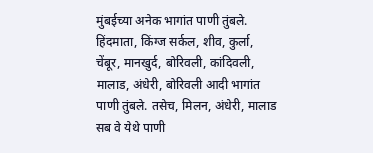मुंबईच्या अनेक भागांत पाणी तुंबले. हिंदमाता, किंग्ज सर्कल, शीव, कुर्ला, चेंबूर, मानखुर्द, बोरिवली, कांदिवली, मालाड, अंधेरी, बोरिवली आदी भागांत पाणी तुंबले. तसेच, मिलन, अंधेरी, मालाड सब वे येथे पाणी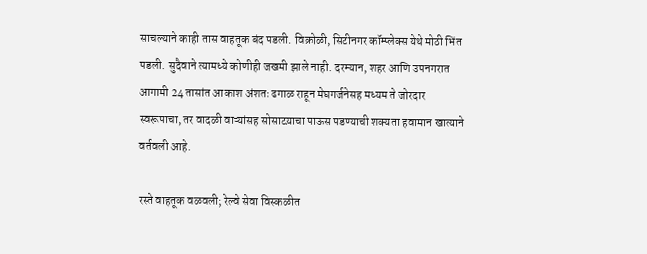साचल्याने काही तास वाहतूक बंद पडली. विक्रोळी, सिटीनगर कॉम्प्लेक्स येथे मोठी भिंत पडली. सुदैवाने त्यामध्ये कोणीही जखमी झाले नाही. दरम्यान, शहर आणि उपनगरात आगामी 24 तासांत आकाश अंशतः ढगाळ राहून मेघगर्जनेसह मध्यम ते जोरदार स्वरूपाचा, तर वादळी वाऱ्यांसह सोसाटय़ाचा पाऊस पडण्याची शक्यता हवामान खात्याने वर्तवली आहे.

रस्ते वाहतूक वळवली; रेल्वे सेवा विस्कळीत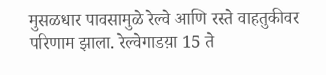मुसळधार पावसामुळे रेल्वे आणि रस्ते वाहतुकीवर परिणाम झाला. रेल्वेगाडय़ा 15 ते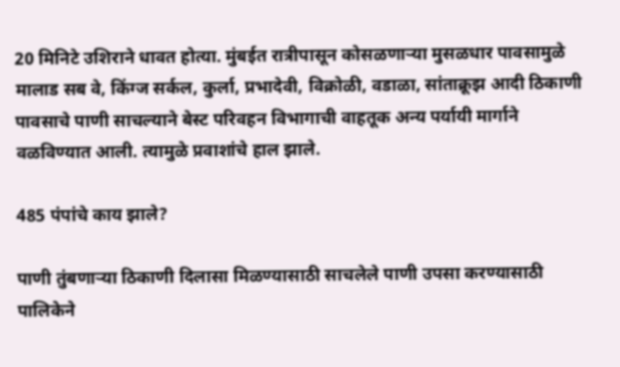20 मिनिटे उशिराने धावत होत्या. मुंबईत रात्रीपासून कोसळणाऱ्या मुसळधार पावसामुळे मालाड सब वे, किंग्ज सर्कल, कुर्ला, प्रभादेवी, विक्रोळी, वडाळा, सांताक्रूझ आदी ठिकाणी पावसाचे पाणी साचल्याने बेस्ट परिवहन विभागाची वाहतूक अन्य पर्यायी मार्गाने वळविण्यात आली. त्यामुळे प्रवाशांचे हाल झाले.

485 पंपांचे काय झाले?

पाणी तुंबणाऱ्या ठिकाणी दिलासा मिळण्यासाठी साचलेले पाणी उपसा करण्यासाठी पालिकेने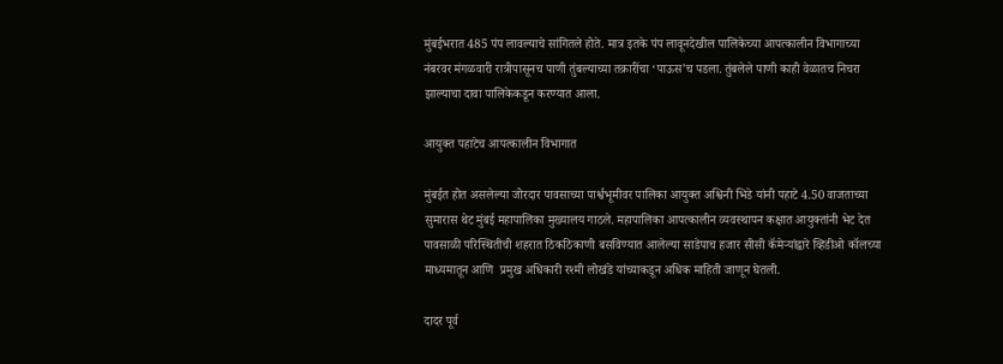मुंबईभरात 485 पंप लावल्याचे सांगितले होते. मात्र इतके पंप लावूनदेखील पालिकेच्या आपत्कालीन विभागाच्या नंबरवर मंगळवारी रात्रीपासूनच पाणी तुंबल्याच्या तक्रारींचा ‘पाऊस’च पडला. तुंबलेले पाणी काही वेळातच निचरा झाल्याचा दावा पालिकेकडून करण्यात आला.

आयुक्त पहाटेच आपत्कालीन विभागात

मुंबईत होत असलेल्या जोरदार पावसाच्या पार्श्वभूमीवर पालिका आयुक्त अश्विनी भिडे यांनी पहाटे 4.50 वाजताच्या सुमारास थेट मुंबई महापालिका मुख्यालय गाठले. महापालिका आपत्कालीन व्यवस्थापन कक्षात आयुक्तांनी भेट देत पावसाळी परिस्थितीची शहरात ठिकठिकाणी बसविण्यात आलेल्या साडेपाच हजार सीसी कॅमेऱ्यांद्वारे व्हिडीओ कॉलच्या माध्यमातून आणि  प्रमुख अधिकारी रश्मी लोखंडे यांच्याकडून अधिक माहिती जाणून घेतली.

दादर पूर्व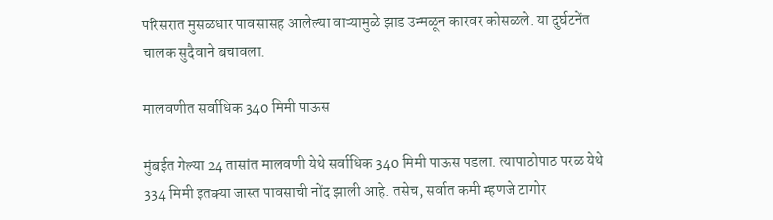परिसरात मुसळधार पावसासह आलेल्या वाऱ्यामुळे झाड उन्मळून कारवर कोसळले. या दुर्घटनेंत चालक सुदैवाने बचावला.

मालवणीत सर्वाधिक 340 मिमी पाऊस

मुंबईत गेल्या 24 तासांत मालवणी येथे सर्वाधिक 340 मिमी पाऊस पडला. त्यापाठोपाठ परळ येथे 334 मिमी इतक्या जास्त पावसाची नोंद झाली आहे. तसेच, सर्वात कमी म्हणजे टागोर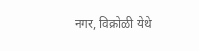नगर, विक्रोळी येथे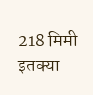218 मिमी इतक्या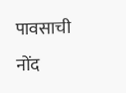पावसाची नोंद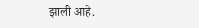झाली आहे.